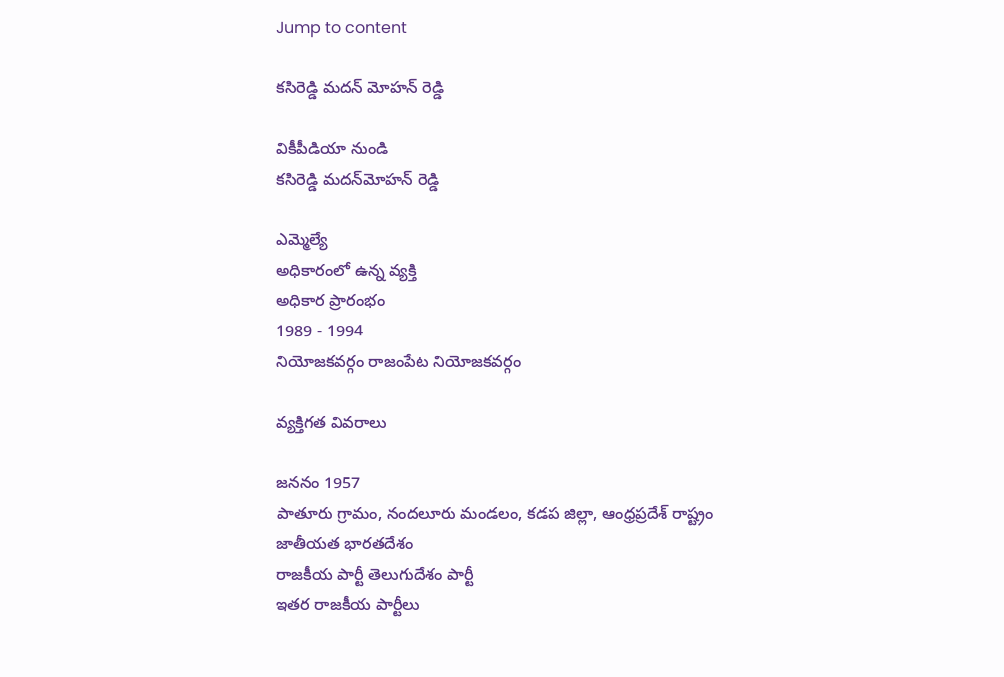Jump to content

కసిరెడ్డి మదన్ మోహన్ రెడ్డి

వికీపీడియా నుండి
కసిరెడ్డి మదన్‌మోహన్‌ రెడ్డి

ఎమ్మెల్యే
అధికారంలో ఉన్న వ్యక్తి
అధికార ప్రారంభం
1989 - 1994
నియోజకవర్గం రాజంపేట నియోజకవర్గం

వ్యక్తిగత వివరాలు

జననం 1957
పాతూరు గ్రామం, నందలూరు మండలం, కడప జిల్లా, ఆంధ్రప్రదేశ్ రాష్ట్రం
జాతీయత భారతదేశం
రాజకీయ పార్టీ తెలుగుదేశం పార్టీ
ఇతర రాజకీయ పార్టీలు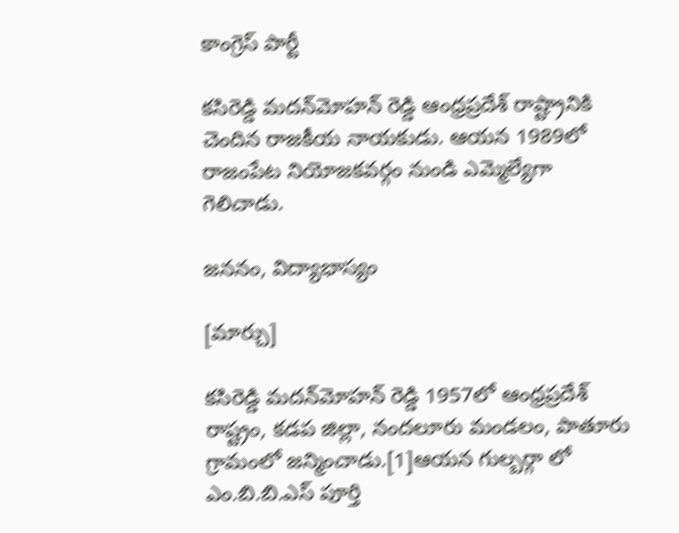కాంగ్రెస్ పార్టీ

కసిరెడ్డి మదన్‌మోహన్‌ రెడ్డి ఆంధ్రప్రదేశ్ రాష్ట్రానికి చెందిన రాజకీయ నాయకుడు. ఆయన 1989లో రాజంపేట నియోజకవర్గం నుండి ఎమ్మెల్యేగా గెలిచాడు.

జననం, విద్యాభాస్యం

[మార్చు]

కసిరెడ్డి మదన్‌మోహన్‌ రెడ్డి 1957లో ఆంధ్రప్రదేశ్ రాష్ట్రం, కడప జిల్లా, నందలూరు మండలం, పాతూరు గ్రామంలో జన్మించాడు.[1]ఆయన గుల్బర్గా లో ఎం.బి.బి.ఎస్ పూర్తి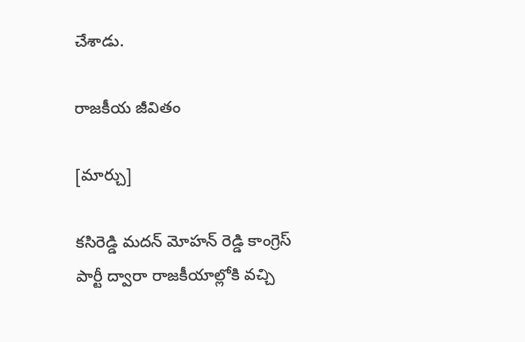చేశాడు.

రాజకీయ జీవితం

[మార్చు]

కసిరెడ్డి మదన్ మోహన్ రెడ్డి కాంగ్రెస్ పార్టీ ద్వారా రాజకీయాల్లోకి వచ్చి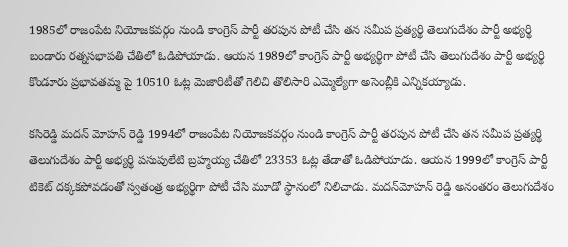1985లో రాజంపేట నియోజకవర్గం నుండి కాంగ్రెస్ పార్టీ తరపున పోటీ చేసి తన సమీప ప్రత్యర్థి తెలుగుదేశం పార్టీ అభ్యర్థి బండారు రత్నసభాపతి చేతిలో ఓడిపోయాడు. ఆయన 1989లో కాంగ్రెస్ పార్టీ అభ్యర్థిగా పోటీ చేసి తెలుగుదేశం పార్టీ అభ్యర్థి కొండూరు ప్రభావతమ్మ పై 10510 ఓట్ల మెజారిటీతో గెలిచి తొలిసారి ఎమ్మెల్యేగా అసెంబ్లీకి ఎన్నికయ్యాడు.

కసిరెడ్డి మదన్ మోహన్ రెడ్డి 1994లో రాజంపేట నియోజకవర్గం నుండి కాంగ్రెస్ పార్టీ తరపున పోటీ చేసి తన సమీప ప్రత్యర్థి తెలుగుదేశం పార్టీ అభ్యర్థి పసుపులేటి బ్రహ్మయ్య చేతిలో 23353 ఓట్ల తేడాతో ఓడిపోయాడు. ఆయన 1999లో కాంగ్రెస్ పార్టీ టికెట్ దక్కకపోవడంతో స్వతంత్ర అభ్యర్థిగా పోటీ చేసి మూడో స్థానంలో నిలిచాడు. మదన్‌మోహన్‌ రెడ్డి అనంతరం తెలుగుదేశం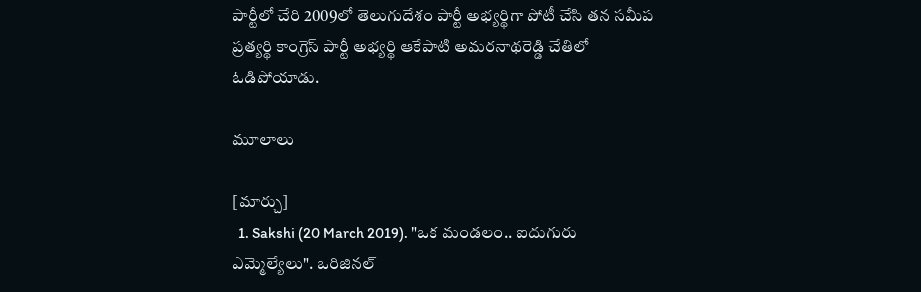పార్టీలో చేరి 2009లో తెలుగుదేశం పార్టీ అభ్యర్థిగా పోటీ చేసి తన సమీప ప్రత్యర్థి కాంగ్రెస్ పార్టీ అభ్యర్థి ఆకేపాటి అమరనాథరెడ్డి చేతిలో ఓడిపోయాడు.

మూలాలు

[మార్చు]
  1. Sakshi (20 March 2019). "ఒక మండలం.. ఐదుగురు ఎమ్మెల్యేలు". ఒరిజినల్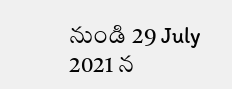నుండి 29 July 2021 న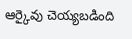ఆర్కైవు చెయ్యబడింది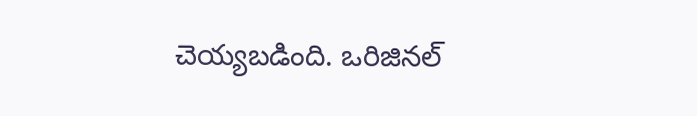చెయ్యబడింది. ఒరిజినల్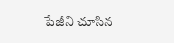పేజీని చూసిన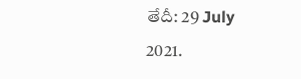తేదీ: 29 July 2021.